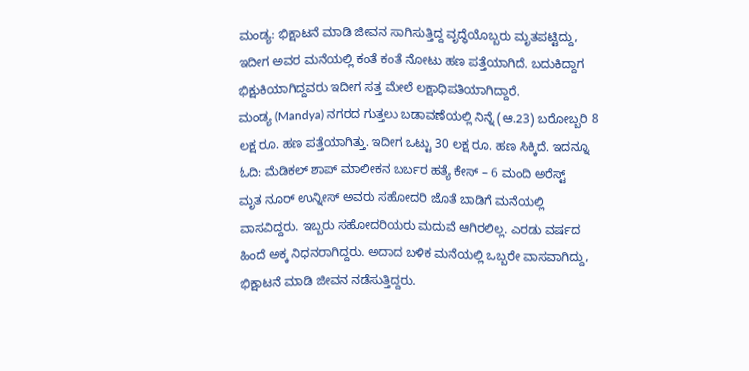ಮಂಡ್ಯ: ಭಿಕ್ಷಾಟನೆ ಮಾಡಿ ಜೀವನ ಸಾಗಿಸುತ್ತಿದ್ದ ವೃದ್ಧೆಯೊಬ್ಬರು ಮೃತಪಟ್ಟಿದ್ದು, ಇದೀಗ ಅವರ ಮನೆಯಲ್ಲಿ ಕಂತೆ ಕಂತೆ ನೋಟು ಹಣ ಪತ್ತೆಯಾಗಿದೆ. ಬದುಕಿದ್ದಾಗ ಭಿಕ್ಷುಕಿಯಾಗಿದ್ದವರು ಇದೀಗ ಸತ್ತ ಮೇಲೆ ಲಕ್ಷಾಧಿಪತಿಯಾಗಿದ್ದಾರೆ.
ಮಂಡ್ಯ (Mandya) ನಗರದ ಗುತ್ತಲು ಬಡಾವಣೆಯಲ್ಲಿ ನಿನ್ನೆ (ಆ.23) ಬರೋಬ್ಬರಿ 8 ಲಕ್ಷ ರೂ. ಹಣ ಪತ್ತೆಯಾಗಿತ್ತು. ಇದೀಗ ಒಟ್ಟು 30 ಲಕ್ಷ ರೂ. ಹಣ ಸಿಕ್ಕಿದೆ. ಇದನ್ನೂ ಓದಿ: ಮೆಡಿಕಲ್ ಶಾಪ್ ಮಾಲೀಕನ ಬರ್ಬರ ಹತ್ಯೆ ಕೇಸ್ – 6 ಮಂದಿ ಅರೆಸ್ಟ್
ಮೃತ ನೂರ್ ಉನ್ನೀಸ್ ಅವರು ಸಹೋದರಿ ಜೊತೆ ಬಾಡಿಗೆ ಮನೆಯಲ್ಲಿ ವಾಸವಿದ್ದರು. ಇಬ್ಬರು ಸಹೋದರಿಯರು ಮದುವೆ ಆಗಿರಲಿಲ್ಲ. ಎರಡು ವರ್ಷದ ಹಿಂದೆ ಅಕ್ಕ ನಿಧನರಾಗಿದ್ದರು. ಅದಾದ ಬಳಿಕ ಮನೆಯಲ್ಲಿ ಒಬ್ಬರೇ ವಾಸವಾಗಿದ್ದು, ಭಿಕ್ಷಾಟನೆ ಮಾಡಿ ಜೀವನ ನಡೆಸುತ್ತಿದ್ದರು.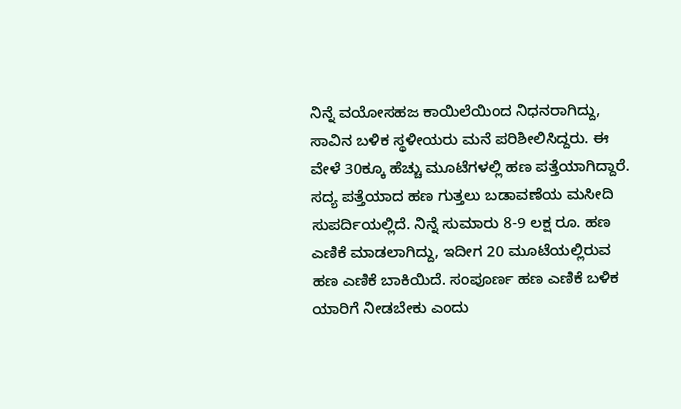ನಿನ್ನೆ ವಯೋಸಹಜ ಕಾಯಿಲೆಯಿಂದ ನಿಧನರಾಗಿದ್ದು, ಸಾವಿನ ಬಳಿಕ ಸ್ಥಳೀಯರು ಮನೆ ಪರಿಶೀಲಿಸಿದ್ದರು. ಈ ವೇಳೆ 30ಕ್ಕೂ ಹೆಚ್ಚು ಮೂಟೆಗಳಲ್ಲಿ ಹಣ ಪತ್ತೆಯಾಗಿದ್ದಾರೆ.
ಸದ್ಯ ಪತ್ತೆಯಾದ ಹಣ ಗುತ್ತಲು ಬಡಾವಣೆಯ ಮಸೀದಿ ಸುಪರ್ದಿಯಲ್ಲಿದೆ. ನಿನ್ನೆ ಸುಮಾರು 8-9 ಲಕ್ಷ ರೂ. ಹಣ ಎಣಿಕೆ ಮಾಡಲಾಗಿದ್ದು, ಇದೀಗ 20 ಮೂಟೆಯಲ್ಲಿರುವ ಹಣ ಎಣಿಕೆ ಬಾಕಿಯಿದೆ. ಸಂಪೂರ್ಣ ಹಣ ಎಣಿಕೆ ಬಳಿಕ ಯಾರಿಗೆ ನೀಡಬೇಕು ಎಂದು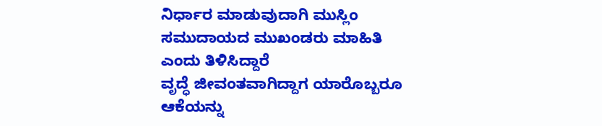ನಿರ್ಧಾರ ಮಾಡುವುದಾಗಿ ಮುಸ್ಲಿಂ ಸಮುದಾಯದ ಮುಖಂಡರು ಮಾಹಿತಿ ಎಂದು ತಿಳಿಸಿದ್ದಾರೆ
ವೃದ್ಧೆ ಜೀವಂತವಾಗಿದ್ದಾಗ ಯಾರೊಬ್ಬರೂ ಆಕೆಯನ್ನು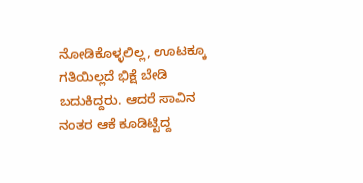ನೋಡಿಕೊಳ್ಳಲಿಲ್ಲ, ಊಟಕ್ಕೂ ಗತಿಯಿಲ್ಲದೆ ಭಿಕ್ಷೆ ಬೇಡಿ ಬದುಕಿದ್ದರು. ಆದರೆ ಸಾವಿನ ನಂತರ ಆಕೆ ಕೂಡಿಟ್ಟಿದ್ದ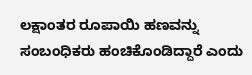ಲಕ್ಷಾಂತರ ರೂಪಾಯಿ ಹಣವನ್ನು ಸಂಬಂಧಿಕರು ಹಂಚಿಕೊಂಡಿದ್ದಾರೆ ಎಂದು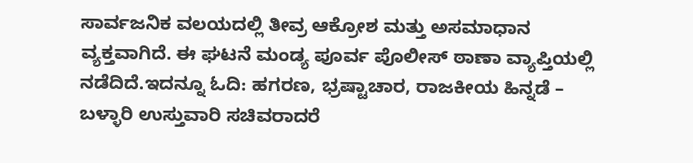ಸಾರ್ವಜನಿಕ ವಲಯದಲ್ಲಿ ತೀವ್ರ ಆಕ್ರೋಶ ಮತ್ತು ಅಸಮಾಧಾನ ವ್ಯಕ್ತವಾಗಿದೆ. ಈ ಘಟನೆ ಮಂಡ್ಯ ಪೂರ್ವ ಪೊಲೀಸ್ ಠಾಣಾ ವ್ಯಾಪ್ತಿಯಲ್ಲಿ ನಡೆದಿದೆ.ಇದನ್ನೂ ಓದಿ: ಹಗರಣ, ಭ್ರಷ್ಟಾಚಾರ, ರಾಜಕೀಯ ಹಿನ್ನಡೆ – ಬಳ್ಳಾರಿ ಉಸ್ತುವಾರಿ ಸಚಿವರಾದರೆ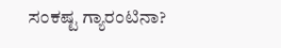ಸಂಕಷ್ಟ ಗ್ಯಾರಂಟಿನಾ?